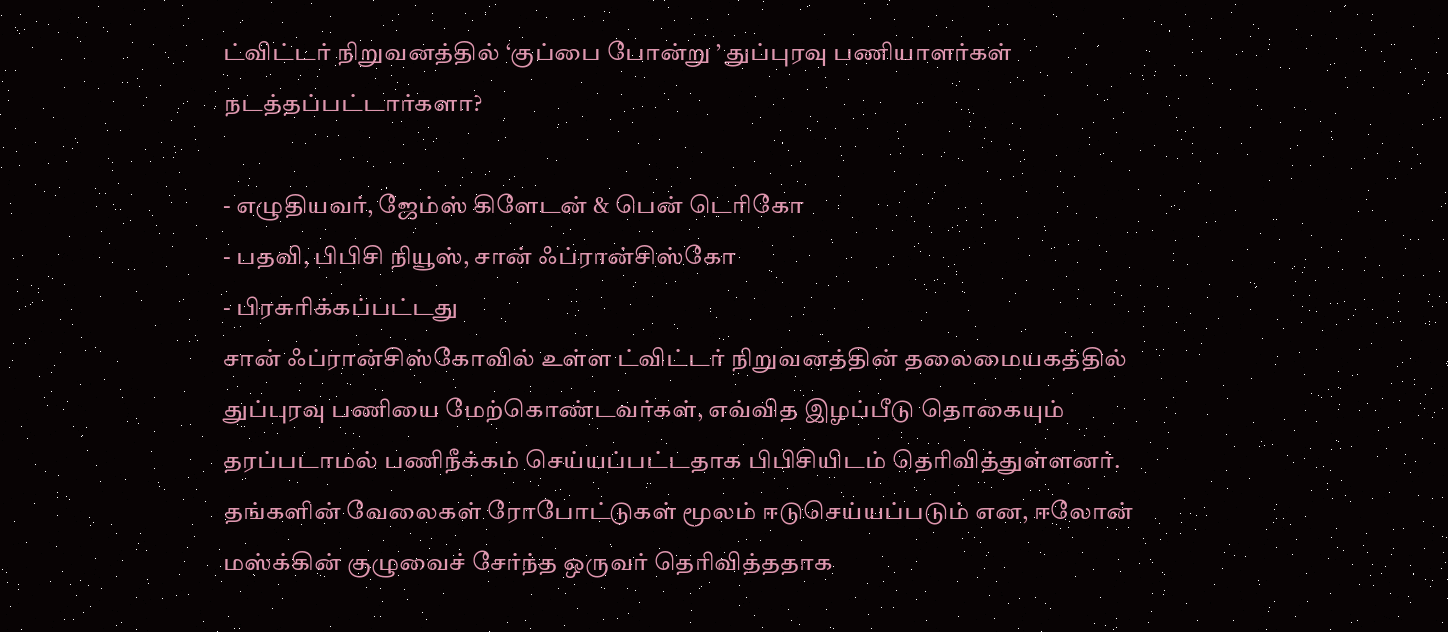ட்விட்டர் நிறுவனத்தில் ‘குப்பை போன்று ’ துப்புரவு பணியாளர்கள் நடத்தப்பட்டார்களா?

- எழுதியவர், ஜேம்ஸ் கிளேடன் & பென் டெரிகோ
- பதவி, பிபிசி நியூஸ், சான் ஃப்ரான்சிஸ்கோ
- பிரசுரிக்கப்பட்டது
சான் ஃப்ரான்சிஸ்கோவில் உள்ள ட்விட்டர் நிறுவனத்தின் தலைமையகத்தில் துப்புரவு பணியை மேற்கொண்டவர்கள், எவ்வித இழப்பீடு தொகையும் தரப்படாமல் பணிநீக்கம் செய்யப்பட்டதாக பிபிசியிடம் தெரிவித்துள்ளனர்.
தங்களின் வேலைகள் ரோபோட்டுகள் மூலம் ஈடுசெய்யப்படும் என, ஈலோன் மஸ்க்கின் குழுவைச் சேர்ந்த ஒருவர் தெரிவித்ததாக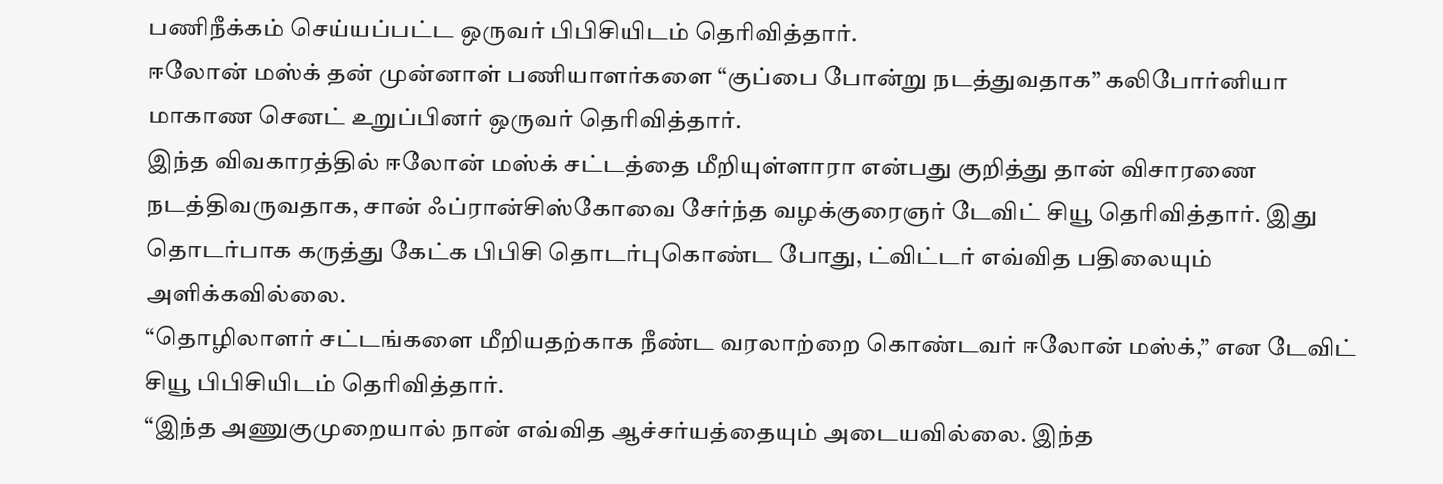பணிநீக்கம் செய்யப்பட்ட ஒருவர் பிபிசியிடம் தெரிவித்தார்.
ஈலோன் மஸ்க் தன் முன்னாள் பணியாளர்களை “குப்பை போன்று நடத்துவதாக” கலிபோர்னியா மாகாண செனட் உறுப்பினர் ஒருவர் தெரிவித்தார்.
இந்த விவகாரத்தில் ஈலோன் மஸ்க் சட்டத்தை மீறியுள்ளாரா என்பது குறித்து தான் விசாரணை நடத்திவருவதாக, சான் ஃப்ரான்சிஸ்கோவை சேர்ந்த வழக்குரைஞர் டேவிட் சியூ தெரிவித்தார். இது தொடர்பாக கருத்து கேட்க பிபிசி தொடர்புகொண்ட போது, ட்விட்டர் எவ்வித பதிலையும் அளிக்கவில்லை.
“தொழிலாளர் சட்டங்களை மீறியதற்காக நீண்ட வரலாற்றை கொண்டவர் ஈலோன் மஸ்க்,” என டேவிட் சியூ பிபிசியிடம் தெரிவித்தார்.
“இந்த அணுகுமுறையால் நான் எவ்வித ஆச்சர்யத்தையும் அடையவில்லை. இந்த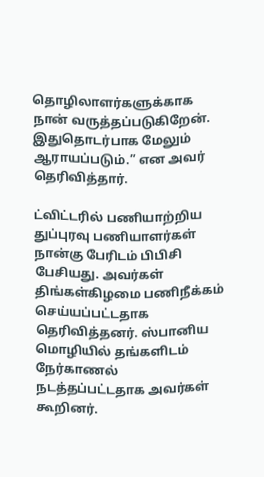தொழிலாளர்களுக்காக நான் வருத்தப்படுகிறேன். இதுதொடர்பாக மேலும் ஆராயப்படும்.” என அவர் தெரிவித்தார்.

ட்விட்டரில் பணியாற்றிய துப்புரவு பணியாளர்கள் நான்கு பேரிடம் பிபிசி பேசியது. அவர்கள் திங்கள்கிழமை பணிநீக்கம் செய்யப்பட்டதாக தெரிவித்தனர். ஸ்பானிய மொழியில் தங்களிடம் நேர்காணல் நடத்தப்பட்டதாக அவர்கள் கூறினர்.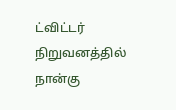ட்விட்டர் நிறுவனத்தில் நான்கு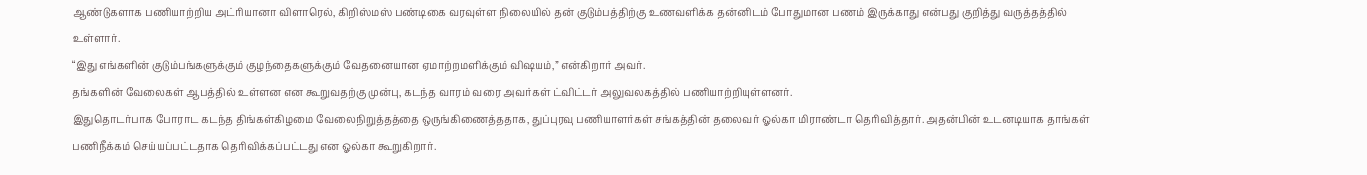ஆண்டுகளாக பணியாற்றிய அட்ரியானா விளாரெல், கிறிஸ்மஸ் பண்டிகை வரவுள்ள நிலையில் தன் குடும்பத்திற்கு உணவளிக்க தன்னிடம் போதுமான பணம் இருக்காது என்பது குறித்து வருத்தத்தில் உள்ளார்.
“இது எங்களின் குடும்பங்களுக்கும் குழந்தைகளுக்கும் வேதனையான ஏமாற்றமளிக்கும் விஷயம்,” என்கிறார் அவர்.
தங்களின் வேலைகள் ஆபத்தில் உள்ளன என கூறுவதற்கு முன்பு, கடந்த வாரம் வரை அவர்கள் ட்விட்டர் அலுவலகத்தில் பணியாற்றியுள்ளனர்.
இதுதொடர்பாக போராட கடந்த திங்கள்கிழமை வேலைநிறுத்தத்தை ஒருங்கிணைத்ததாக, துப்புரவு பணியாளர்கள் சங்கத்தின் தலைவர் ஓல்கா மிராண்டா தெரிவித்தார். அதன்பின் உடனடியாக தாங்கள் பணிநீக்கம் செய்யப்பட்டதாக தெரிவிக்கப்பட்டது என ஓல்கா கூறுகிறார்.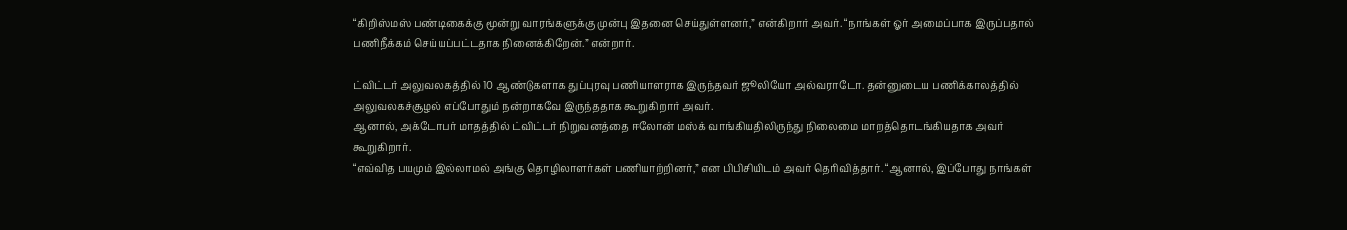“கிறிஸ்மஸ் பண்டிகைக்கு மூன்று வாரங்களுக்கு முன்பு இதனை செய்துள்ளனர்,” என்கிறார் அவர். “நாங்கள் ஓர் அமைப்பாக இருப்பதால் பணிநீக்கம் செய்யப்பட்டதாக நினைக்கிறேன்.” என்றார்.

ட்விட்டர் அலுவலகத்தில் 10 ஆண்டுகளாக துப்புரவு பணியாளராக இருந்தவர் ஜூலியோ அல்வராடோ. தன்னுடைய பணிக்காலத்தில் அலுவலகச்சூழல் எப்போதும் நன்றாகவே இருந்ததாக கூறுகிறார் அவர்.
ஆனால், அக்டோபர் மாதத்தில் ட்விட்டர் நிறுவனத்தை ஈலோன் மஸ்க் வாங்கியதிலிருந்து நிலைமை மாறத்தொடங்கியதாக அவர் கூறுகிறார்.
“எவ்வித பயமும் இல்லாமல் அங்கு தொழிலாளர்கள் பணியாற்றினர்,” என பிபிசியிடம் அவர் தெரிவித்தார். “ஆனால், இப்போது நாங்கள்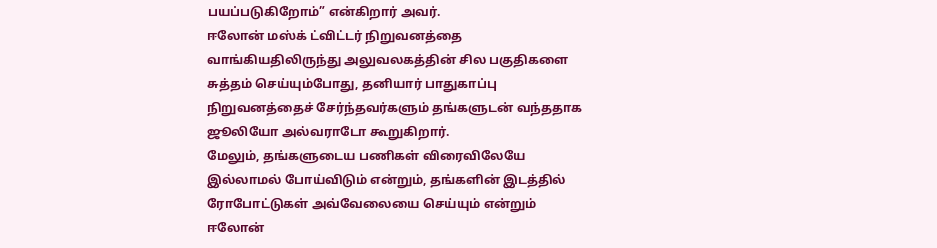பயப்படுகிறோம்” என்கிறார் அவர்.
ஈலோன் மஸ்க் ட்விட்டர் நிறுவனத்தை வாங்கியதிலிருந்து அலுவலகத்தின் சில பகுதிகளை சுத்தம் செய்யும்போது, தனியார் பாதுகாப்பு நிறுவனத்தைச் சேர்ந்தவர்களும் தங்களுடன் வந்ததாக ஜூலியோ அல்வராடோ கூறுகிறார்.
மேலும், தங்களுடைய பணிகள் விரைவிலேயே இல்லாமல் போய்விடும் என்றும், தங்களின் இடத்தில் ரோபோட்டுகள் அவ்வேலையை செய்யும் என்றும் ஈலோன்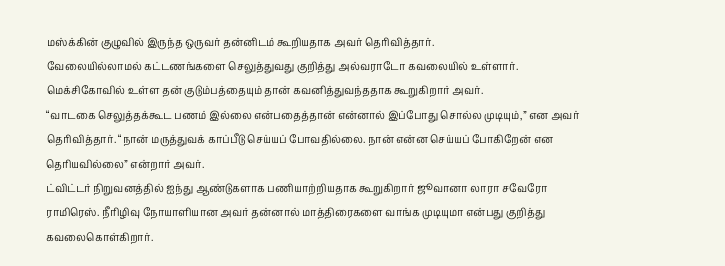மஸ்க்கின் குழுவில் இருந்த ஒருவர் தன்னிடம் கூறியதாக அவர் தெரிவித்தார்.
வேலையில்லாமல் கட்டணங்களை செலுத்துவது குறித்து அல்வராடோ கவலையில் உள்ளார். மெக்சிகோவில் உள்ள தன் குடும்பத்தையும் தான் கவனித்துவந்ததாக கூறுகிறார் அவர்.
“வாடகை செலுத்தக்கூட பணம் இல்லை என்பதைத்தான் என்னால் இப்போது சொல்ல முடியும்,” என அவர் தெரிவித்தார். “நான் மருத்துவக் காப்பீடு செய்யப் போவதில்லை. நான் என்ன செய்யப் போகிறேன் என தெரியவில்லை” என்றார் அவர்.
ட்விட்டர் நிறுவனத்தில் ஐந்து ஆண்டுகளாக பணியாற்றியதாக கூறுகிறார் ஜூவானா லாரா சவேரோ ராமிரெஸ். நீரிழிவு நோயாளியான அவர் தன்னால் மாத்திரைகளை வாங்க முடியுமா என்பது குறித்து கவலைகொள்கிறார்.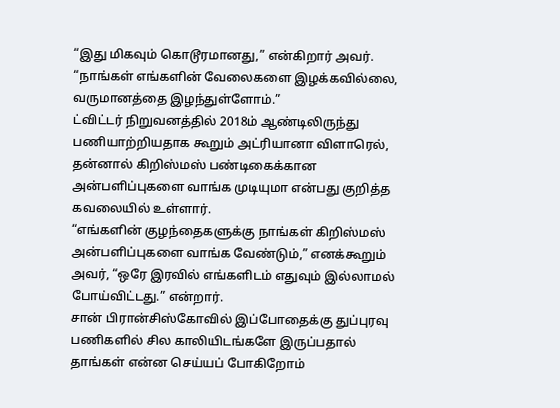“இது மிகவும் கொடூரமானது,” என்கிறார் அவர். “நாங்கள் எங்களின் வேலைகளை இழக்கவில்லை, வருமானத்தை இழந்துள்ளோம்.”
ட்விட்டர் நிறுவனத்தில் 2018ம் ஆண்டிலிருந்து பணியாற்றியதாக கூறும் அட்ரியானா விளாரெல், தன்னால் கிறிஸ்மஸ் பண்டிகைக்கான அன்பளிப்புகளை வாங்க முடியுமா என்பது குறித்த கவலையில் உள்ளார்.
“எங்களின் குழந்தைகளுக்கு நாங்கள் கிறிஸ்மஸ் அன்பளிப்புகளை வாங்க வேண்டும்,” எனக்கூறும் அவர், “ஒரே இரவில் எங்களிடம் எதுவும் இல்லாமல் போய்விட்டது.” என்றார்.
சான் பிரான்சிஸ்கோவில் இப்போதைக்கு துப்புரவு பணிகளில் சில காலியிடங்களே இருப்பதால் தாங்கள் என்ன செய்யப் போகிறோம்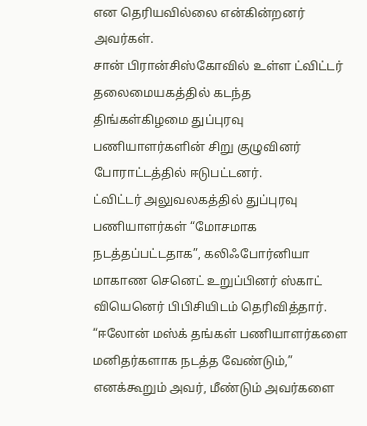என தெரியவில்லை என்கின்றனர் அவர்கள்.
சான் பிரான்சிஸ்கோவில் உள்ள ட்விட்டர் தலைமையகத்தில் கடந்த திங்கள்கிழமை துப்புரவு பணியாளர்களின் சிறு குழுவினர் போராட்டத்தில் ஈடுபட்டனர்.
ட்விட்டர் அலுவலகத்தில் துப்புரவு பணியாளர்கள் “மோசமாக நடத்தப்பட்டதாக”, கலிஃபோர்னியா மாகாண செனெட் உறுப்பினர் ஸ்காட் வியெனெர் பிபிசியிடம் தெரிவித்தார்.
“ஈலோன் மஸ்க் தங்கள் பணியாளர்களை மனிதர்களாக நடத்த வேண்டும்,” எனக்கூறும் அவர், மீண்டும் அவர்களை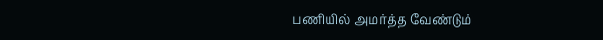பணியில் அமர்த்த வேண்டும்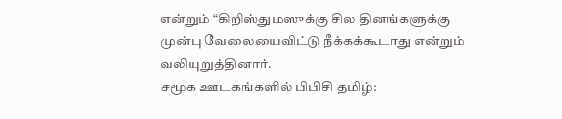என்றும் “கிறிஸ்துமஸுக்கு சில தினங்களுக்கு முன்பு வேலையைவிட்டு நீக்கக்கூடாது என்றும் வலியுறுத்தினார்.
சமூக ஊடகங்களில் பிபிசி தமிழ்: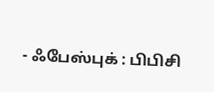- ஃபேஸ்புக் : பிபிசி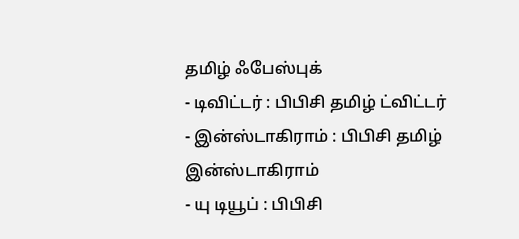தமிழ் ஃபேஸ்புக்
- டிவிட்டர் : பிபிசி தமிழ் ட்விட்டர்
- இன்ஸ்டாகிராம் : பிபிசி தமிழ் இன்ஸ்டாகிராம்
- யு டியூப் : பிபிசி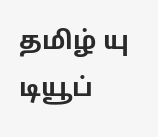தமிழ் யு டியூப்